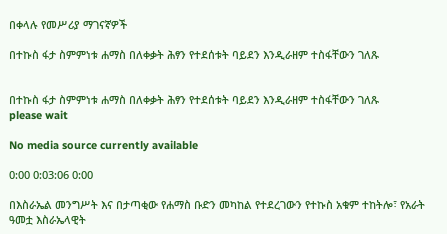በቀላሉ የመሥሪያ ማገናኛዎች

በተኩስ ፋታ ስምምነቱ ሐማስ በለቀቃት ሕፃን የተደሰቱት ባይደን እንዲራዘም ተስፋቸውን ገለጹ


በተኩስ ፋታ ስምምነቱ ሐማስ በለቀቃት ሕፃን የተደሰቱት ባይደን እንዲራዘም ተስፋቸውን ገለጹ
please wait

No media source currently available

0:00 0:03:06 0:00

በእስራኤል መንግሥት እና በታጣቂው የሐማስ ቡድን መካከል የተደረገውን የተኩስ አቁም ተከትሎ፣ የአራት ዓመቷ እስራኤላዊት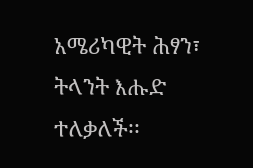አሜሪካዊት ሕፃን፣ ትላንት እሑድ ተለቃለች፡፡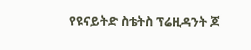የዩናይትድ ስቴትስ ፕሬዚዳንት ጆ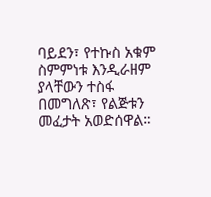ባይደን፣ የተኩስ አቁም ስምምነቱ እንዲራዘም ያላቸውን ተስፋ በመግለጽ፣ የልጅቱን መፈታት አወድሰዋል።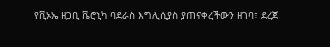የቪኦኤ ዘጋቢ ቬሮኒካ ባደራስ እግሊሲያስ ያጠናቀረችውን ዘገባ፣ ደረጀ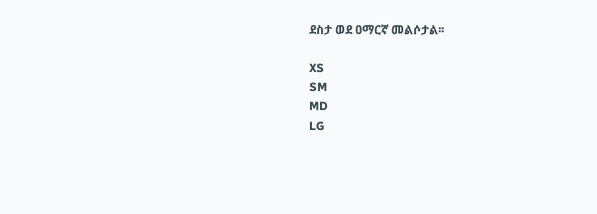ደስታ ወደ ዐማርኛ መልሶታል፡፡

XS
SM
MD
LG